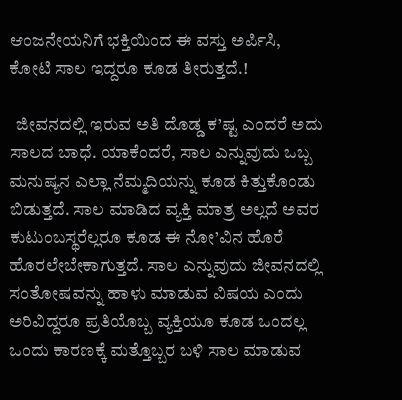ಆಂಜನೇಯನಿಗೆ ಭಕ್ತಿಯಿಂದ ಈ ವಸ್ತು ಅರ್ಪಿಸಿ, ಕೋಟಿ ಸಾಲ ಇದ್ದರೂ ಕೂಡ ತೀರುತ್ತದೆ.!

  ಜೀವನದಲ್ಲಿ ಇರುವ ಅತಿ ದೊಡ್ಡ ಕ’ಷ್ಟ ಎಂದರೆ ಅದು ಸಾಲದ ಬಾಧೆ. ಯಾಕೆಂದರೆ, ಸಾಲ ಎನ್ನುವುದು ಒಬ್ಬ ಮನುಷ್ಯನ ಎಲ್ಲಾ ನೆಮ್ಮದಿಯನ್ನು ಕೂಡ ಕಿತ್ತುಕೊಂಡು ಬಿಡುತ್ತದೆ. ಸಾಲ ಮಾಡಿದ ವ್ಯಕ್ತಿ ಮಾತ್ರ ಅಲ್ಲದೆ ಅವರ ಕುಟುಂಬಸ್ಥರೆಲ್ಲರೂ ಕೂಡ ಈ ನೋ’ವಿನ ಹೊರೆ ಹೊರಲೇಬೇಕಾಗುತ್ತದೆ. ಸಾಲ ಎನ್ನುವುದು ಜೀವನದಲ್ಲಿ ಸಂತೋಷವನ್ನು ಹಾಳು ಮಾಡುವ ವಿಷಯ ಎಂದು ಅರಿವಿದ್ದರೂ ಪ್ರತಿಯೊಬ್ಬ ವ್ಯಕ್ತಿಯೂ ಕೂಡ ಒಂದಲ್ಲ ಒಂದು ಕಾರಣಕ್ಕೆ ಮತ್ತೊಬ್ಬರ ಬಳಿ ಸಾಲ ಮಾಡುವ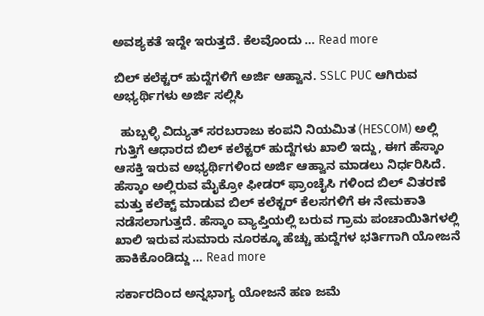ಅವಶ್ಯಕತೆ ಇದ್ದೇ ಇರುತ್ತದೆ. ಕೆಲವೊಂದು … Read more

ಬಿಲ್ ಕಲೆಕ್ಟರ್ ಹುದ್ದೆಗಳಿಗೆ ಅರ್ಜಿ ಆಹ್ವಾನ. SSLC PUC ಆಗಿರುವ ಅಭ್ಯರ್ಥಿಗಳು ಅರ್ಜಿ ಸಲ್ಲಿಸಿ

  ಹುಬ್ಬಳ್ಳಿ ವಿದ್ಯುತ್ ಸರಬರಾಜು ಕಂಪನಿ ನಿಯಮಿತ (HESCOM) ಅಲ್ಲಿ ಗುತ್ತಿಗೆ ಆಧಾರದ ಬಿಲ್ ಕಲೆಕ್ಟರ್ ಹುದ್ದೆಗಳು ಖಾಲಿ ಇದ್ದು, ಈಗ ಹೆಸ್ಕಾಂ ಆಸಕ್ತಿ ಇರುವ ಅಭ್ಯರ್ಥಿಗಳಿಂದ ಅರ್ಜಿ ಆಹ್ವಾನ ಮಾಡಲು ನಿರ್ಧರಿಸಿದೆ. ಹೆಸ್ಕಾಂ ಅಲ್ಲಿರುವ ಮೈಕ್ರೋ ಫೀಡರ್ ಫ್ರಾಂಚೈಸಿ ಗಳಿಂದ ಬಿಲ್ ವಿತರಣೆ ಮತ್ತು ಕಲೆಕ್ಟ್ ಮಾಡುವ ಬಿಲ್ ಕಲೆಕ್ಟರ್ ಕೆಲಸಗಳಿಗೆ ಈ ನೇಮಕಾತಿ ನಡೆಸಲಾಗುತ್ತದೆ. ಹೆಸ್ಕಾಂ ವ್ಯಾಪ್ತಿಯಲ್ಲಿ ಬರುವ ಗ್ರಾಮ ಪಂಚಾಯಿತಿಗಳಲ್ಲಿ ಖಾಲಿ ಇರುವ ಸುಮಾರು ನೂರಕ್ಕೂ ಹೆಚ್ಚು ಹುದ್ದೆಗಳ ಭರ್ತಿಗಾಗಿ ಯೋಜನೆ ಹಾಕಿಕೊಂಡಿದ್ದು … Read more

ಸರ್ಕಾರದಿಂದ ಅನ್ನಭಾಗ್ಯ ಯೋಜನೆ ಹಣ ಜಮೆ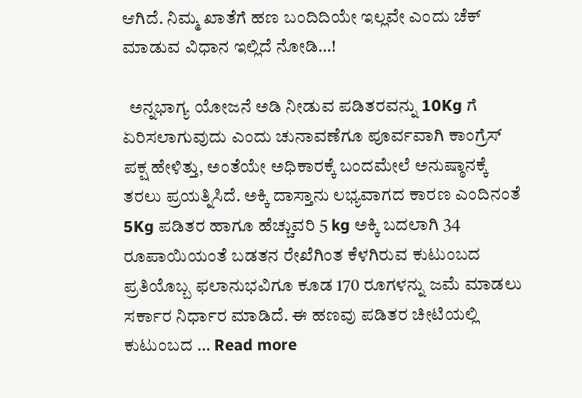ಆಗಿದೆ. ನಿಮ್ಮ ಖಾತೆಗೆ ಹಣ ಬಂದಿದಿಯೇ ಇಲ್ಲವೇ ಎಂದು ಚೆಕ್ ಮಾಡುವ ವಿಧಾನ ಇಲ್ಲಿದೆ ನೋಡಿ…!

  ಅನ್ನಭಾಗ್ಯ ಯೋಜನೆ ಅಡಿ ನೀಡುವ ಪಡಿತರವನ್ನು 10Kg ಗೆ ಏರಿಸಲಾಗುವುದು ಎಂದು ಚುನಾವಣೆಗೂ ಪೂರ್ವವಾಗಿ ಕಾಂಗ್ರೆಸ್ ಪಕ್ಷ ಹೇಳಿತ್ತು, ಅಂತೆಯೇ ಅಧಿಕಾರಕ್ಕೆ ಬಂದಮೇಲೆ ಅನುಷ್ಠಾನಕ್ಕೆ ತರಲು ಪ್ರಯತ್ನಿಸಿದೆ. ಅಕ್ಕಿ ದಾಸ್ತಾನು ಲಭ್ಯವಾಗದ ಕಾರಣ ಎಂದಿನಂತೆ 5Kg ಪಡಿತರ ಹಾಗೂ ಹೆಚ್ಚುವರಿ 5 kg ಅಕ್ಕಿ ಬದಲಾಗಿ 34 ರೂಪಾಯಿಯಂತೆ ಬಡತನ ರೇಖೆಗಿಂತ ಕೆಳಗಿರುವ ಕುಟುಂಬದ ಪ್ರತಿಯೊಬ್ಬ ಫಲಾನುಭವಿಗೂ ಕೂಡ 170 ರೂಗಳನ್ನು ಜಮೆ ಮಾಡಲು ಸರ್ಕಾರ ನಿರ್ಧಾರ ಮಾಡಿದೆ. ಈ ಹಣವು ಪಡಿತರ ಚೀಟಿಯಲ್ಲಿ ಕುಟುಂಬದ … Read more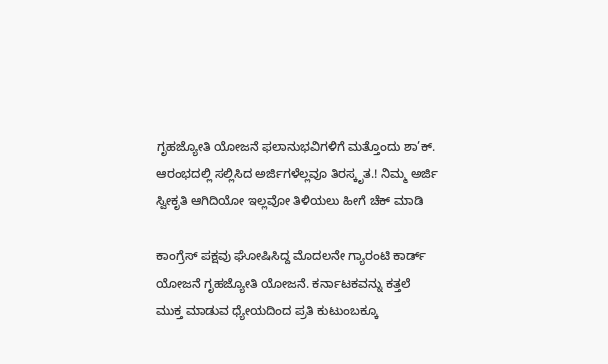ಗೃಹಜ್ಯೋತಿ ಯೋಜನೆ ಫಲಾನುಭವಿಗಳಿಗೆ ಮತ್ತೊಂದು ಶಾ’ಕ್. ಆರಂಭದಲ್ಲಿ ಸಲ್ಲಿಸಿದ ಅರ್ಜಿಗಳೆಲ್ಲವೂ ತಿರಸ್ಕೃತ.! ನಿಮ್ಮ ಅರ್ಜಿ ಸ್ವೀಕೃತಿ ಆಗಿದಿಯೋ ಇಲ್ಲವೋ ತಿಳಿಯಲು ಹೀಗೆ ಚೆಕ್ ಮಾಡಿ

ಕಾಂಗ್ರೆಸ್ ಪಕ್ಷವು ಘೋಷಿಸಿದ್ದ ಮೊದಲನೇ ಗ್ಯಾರಂಟಿ ಕಾರ್ಡ್ ಯೋಜನೆ ಗೃಹಜ್ಯೋತಿ ಯೋಜನೆ. ಕರ್ನಾಟಕವನ್ನು ಕತ್ತಲೆ ಮುಕ್ತ ಮಾಡುವ ಧ್ಯೇಯದಿಂದ ಪ್ರತಿ ಕುಟುಂಬಕ್ಕೂ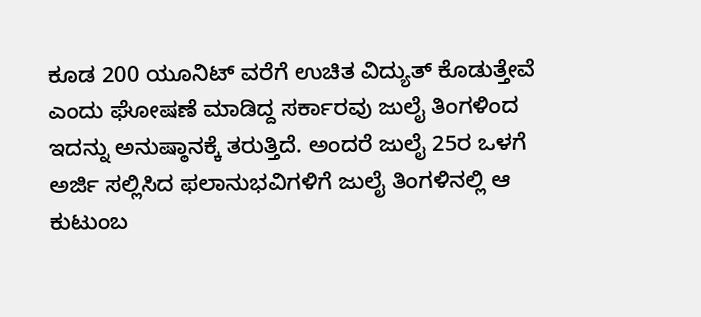ಕೂಡ 200 ಯೂನಿಟ್ ವರೆಗೆ ಉಚಿತ ವಿದ್ಯುತ್ ಕೊಡುತ್ತೇವೆ ಎಂದು ಘೋಷಣೆ ಮಾಡಿದ್ದ ಸರ್ಕಾರವು ಜುಲೈ ತಿಂಗಳಿಂದ ಇದನ್ನು ಅನುಷ್ಠಾನಕ್ಕೆ ತರುತ್ತಿದೆ. ಅಂದರೆ ಜುಲೈ 25ರ ಒಳಗೆ ಅರ್ಜಿ ಸಲ್ಲಿಸಿದ ಫಲಾನುಭವಿಗಳಿಗೆ ಜುಲೈ ತಿಂಗಳಿನಲ್ಲಿ ಆ ಕುಟುಂಬ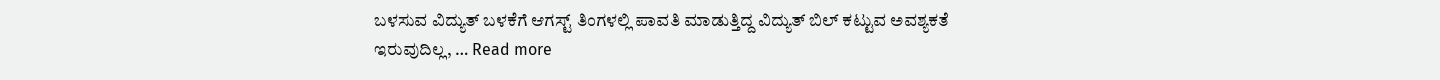ಬಳಸುವ ವಿದ್ಯುತ್ ಬಳಕೆಗೆ ಆಗಸ್ಟ್ ತಿಂಗಳಲ್ಲಿ ಪಾವತಿ ಮಾಡುತ್ತಿದ್ದ ವಿದ್ಯುತ್ ಬಿಲ್ ಕಟ್ಟುವ ಅವಶ್ಯಕತೆ ಇರುವುದಿಲ್ಲ, … Read more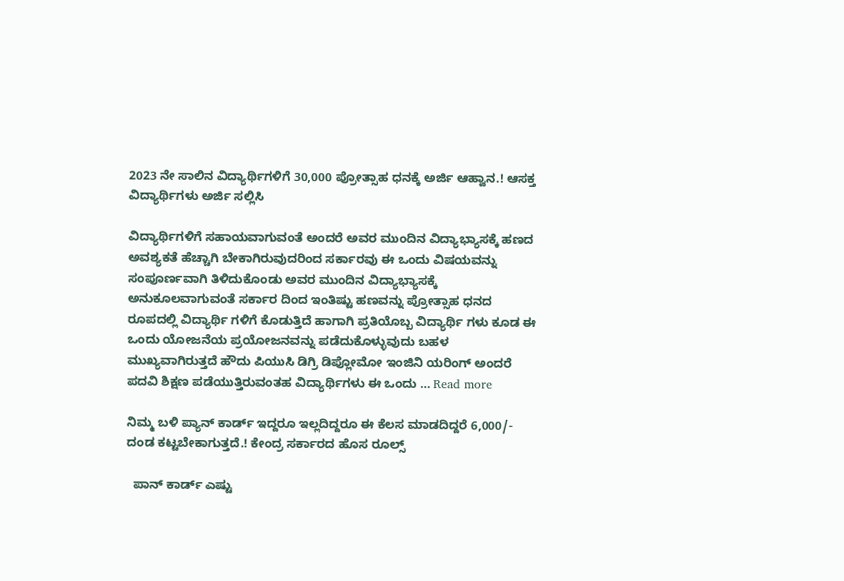2023 ನೇ ಸಾಲಿನ ವಿದ್ಯಾರ್ಥಿಗಳಿಗೆ 30,000 ಪ್ರೋತ್ಸಾಹ ಧನಕ್ಕೆ ಅರ್ಜಿ ಆಹ್ವಾನ.! ಆಸಕ್ತ ವಿದ್ಯಾರ್ಥಿಗಳು ಅರ್ಜಿ ಸಲ್ಲಿಸಿ

ವಿದ್ಯಾರ್ಥಿಗಳಿಗೆ ಸಹಾಯವಾಗುವಂತೆ ಅಂದರೆ ಅವರ ಮುಂದಿನ ವಿದ್ಯಾಭ್ಯಾಸಕ್ಕೆ ಹಣದ ಅವಶ್ಯಕತೆ ಹೆಚ್ಚಾಗಿ ಬೇಕಾಗಿರುವುದರಿಂದ ಸರ್ಕಾರವು ಈ ಒಂದು ವಿಷಯವನ್ನು ಸಂಪೂರ್ಣವಾಗಿ ತಿಳಿದುಕೊಂಡು ಅವರ ಮುಂದಿನ ವಿದ್ಯಾಭ್ಯಾಸಕ್ಕೆ ಅನುಕೂಲವಾಗುವಂತೆ ಸರ್ಕಾರ ದಿಂದ ಇಂತಿಷ್ಟು ಹಣವನ್ನು ಪ್ರೋತ್ಸಾಹ ಧನದ ರೂಪದಲ್ಲಿ ವಿದ್ಯಾರ್ಥಿ ಗಳಿಗೆ ಕೊಡುತ್ತಿದೆ ಹಾಗಾಗಿ ಪ್ರತಿಯೊಬ್ಬ ವಿದ್ಯಾರ್ಥಿ ಗಳು ಕೂಡ ಈ ಒಂದು ಯೋಜನೆಯ ಪ್ರಯೋಜನವನ್ನು ಪಡೆದುಕೊಳ್ಳುವುದು ಬಹಳ ಮುಖ್ಯವಾಗಿರುತ್ತದೆ ಹೌದು ಪಿಯುಸಿ ಡಿಗ್ರಿ ಡಿಪ್ಲೋಮೋ ಇಂಜಿನಿ ಯರಿಂಗ್ ಅಂದರೆ ಪದವಿ ಶಿಕ್ಷಣ ಪಡೆಯುತ್ತಿರುವಂತಹ ವಿದ್ಯಾರ್ಥಿಗಳು ಈ ಒಂದು … Read more

ನಿಮ್ಮ ಬಳಿ ಪ್ಯಾನ್ ಕಾರ್ಡ್ ಇದ್ದರೂ ಇಲ್ಲದಿದ್ದರೂ ಈ ಕೆಲಸ ಮಾಡದಿದ್ದರೆ 6,000/- ದಂಡ ಕಟ್ಟಬೇಕಾಗುತ್ತದೆ.! ಕೇಂದ್ರ ಸರ್ಕಾರದ ಹೊಸ ರೂಲ್ಸ್

  ಪಾನ್ ಕಾರ್ಡ್ ಎಷ್ಟು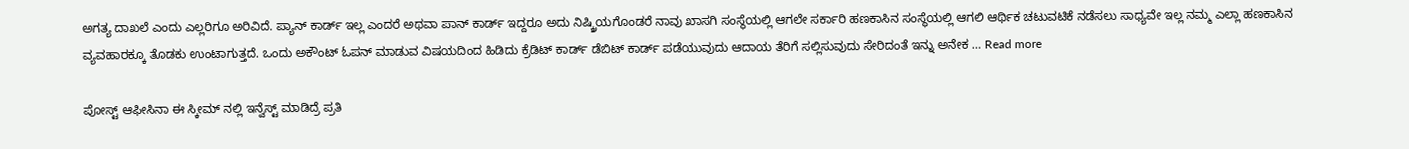ಅಗತ್ಯ ದಾಖಲೆ ಎಂದು ಎಲ್ಲರಿಗೂ ಅರಿವಿದೆ. ಪ್ಯಾನ್ ಕಾರ್ಡ್ ಇಲ್ಲ ಎಂದರೆ ಅಥವಾ ಪಾನ್ ಕಾರ್ಡ್ ಇದ್ದರೂ ಅದು ನಿಷ್ಕ್ರಿಯಗೊಂಡರೆ ನಾವು ಖಾಸಗಿ ಸಂಸ್ಥೆಯಲ್ಲಿ ಆಗಲೇ ಸರ್ಕಾರಿ ಹಣಕಾಸಿನ ಸಂಸ್ಥೆಯಲ್ಲಿ ಆಗಲಿ ಆರ್ಥಿಕ ಚಟುವಟಿಕೆ ನಡೆಸಲು ಸಾಧ್ಯವೇ ಇಲ್ಲ ನಮ್ಮ ಎಲ್ಲಾ ಹಣಕಾಸಿನ ವ್ಯವಹಾರಕ್ಕೂ ತೊಡಕು ಉಂಟಾಗುತ್ತದೆ. ಒಂದು ಅಕೌಂಟ್ ಓಪನ್ ಮಾಡುವ ವಿಷಯದಿಂದ ಹಿಡಿದು ಕ್ರೆಡಿಟ್ ಕಾರ್ಡ್ ಡೆಬಿಟ್ ಕಾರ್ಡ್ ಪಡೆಯುವುದು ಆದಾಯ ತೆರಿಗೆ ಸಲ್ಲಿಸುವುದು ಸೇರಿದಂತೆ ಇನ್ನು ಅನೇಕ … Read more

ಪೋಸ್ಟ್ ಆಫೀಸಿನಾ ಈ ಸ್ಕೀಮ್ ನಲ್ಲಿ ಇನ್ವೆಸ್ಟ್ ಮಾಡಿದ್ರೆ ಪ್ರತಿ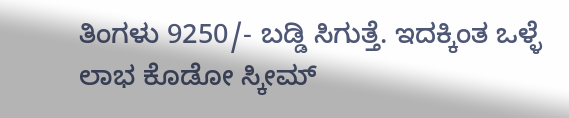ತಿಂಗಳು 9250/- ಬಡ್ಡಿ ಸಿಗುತ್ತೆ. ಇದಕ್ಕಿಂತ ಒಳ್ಳೆ ಲಾಭ ಕೊಡೋ ಸ್ಕೀಮ್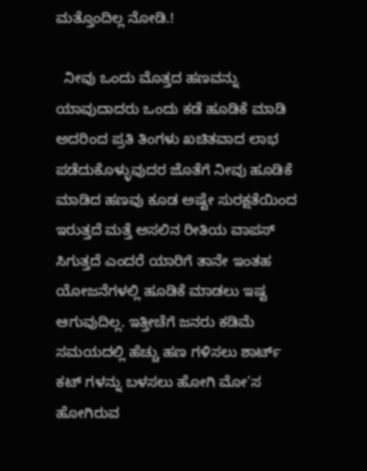ಮತ್ತೊಂದಿಲ್ಲ ನೋಡಿ.!

  ನೀವು ಒಂದು ಮೊತ್ತದ ಹಣವನ್ನು ಯಾವುದಾದರು ಒಂದು ಕಡೆ ಹೂಡಿಕೆ ಮಾಡಿ ಅದರಿಂದ ಪ್ರತಿ ತಿಂಗಳು ಖಚಿತವಾದ ಲಾಭ ಪಡೆದುಕೊಳ್ಳುವುದರ ಜೊತೆಗೆ ನೀವು ಹೂಡಿಕೆ ಮಾಡಿದ ಹಣವು ಕೂಡ ಅಷ್ಟೇ ಸುರಕ್ಷತೆಯಿಂದ ಇರುತ್ತದೆ ಮತ್ತೆ ಅಸಲಿನ ರೀತಿಯ ವಾಪಸ್ ಸಿಗುತ್ತದೆ ಎಂದರೆ ಯಾರಿಗೆ ತಾನೇ ಇಂತಹ ಯೋಜನೆಗಳಲ್ಲಿ ಹೂಡಿಕೆ ಮಾಡಲು ಇಷ್ಟ ಆಗುವುದಿಲ್ಲ. ಇತ್ತೀಚೆಗೆ ಜನರು ಕಡಿಮೆ ಸಮಯದಲ್ಲಿ ಹೆಚ್ಚು ಹಣ ಗಳಿಸಲು ಶಾರ್ಟ್ ಕಟ್ ಗಳನ್ನು ಬಳಸಲು ಹೋಗಿ ಮೋ’ಸ ಹೋಗಿರುವ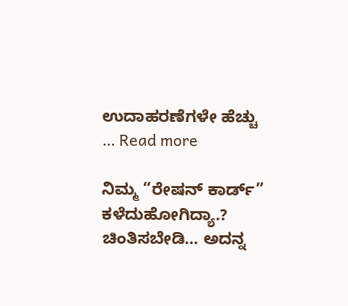ಉದಾಹರಣೆಗಳೇ ಹೆಚ್ಚು … Read more

ನಿಮ್ಮ “ರೇಷನ್ ಕಾರ್ಡ್” ಕಳೆದುಹೋಗಿದ್ಯಾ.? ಚಿಂತಿಸಬೇಡಿ… ಅದನ್ನ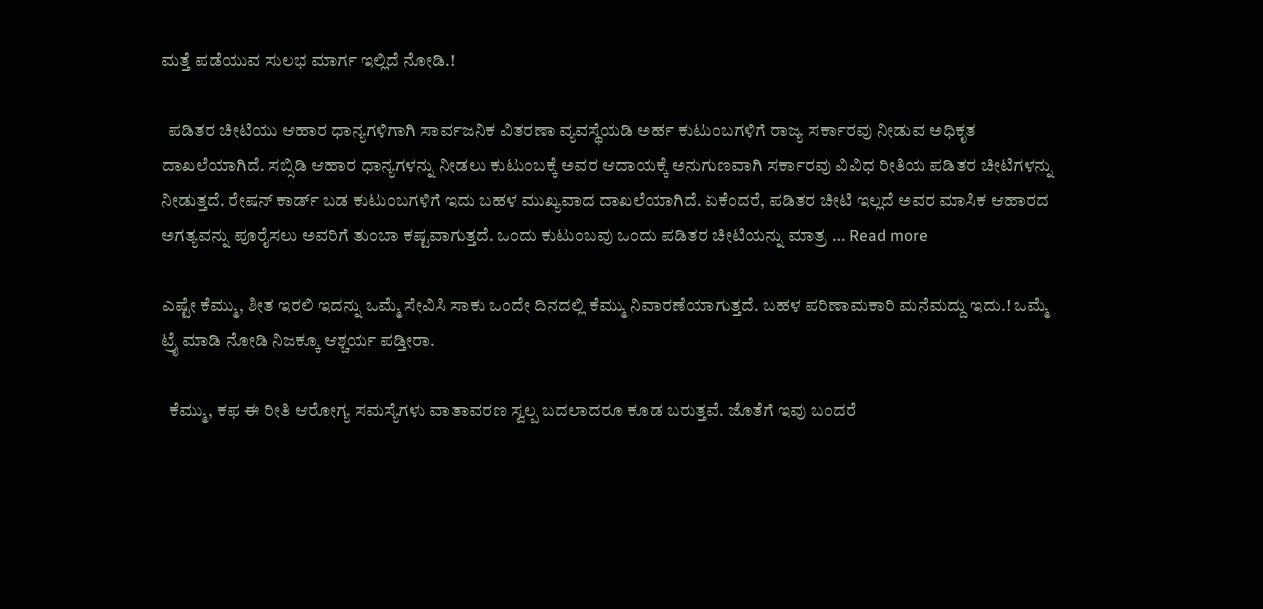ಮತ್ತೆ ಪಡೆಯುವ ಸುಲಭ ಮಾರ್ಗ ಇಲ್ಲಿದೆ ನೋಡಿ.!

  ಪಡಿತರ ಚೀಟಿಯು ಆಹಾರ ಧಾನ್ಯಗಳಿಗಾಗಿ ಸಾರ್ವಜನಿಕ ವಿತರಣಾ ವ್ಯವಸ್ಥೆಯಡಿ ಅರ್ಹ ಕುಟುಂಬಗಳಿಗೆ ರಾಜ್ಯ ಸರ್ಕಾರವು ನೀಡುವ ಅಧಿಕೃತ ದಾಖಲೆಯಾಗಿದೆ. ಸಬ್ಸಿಡಿ ಆಹಾರ ಧಾನ್ಯಗಳನ್ನು ನೀಡಲು ಕುಟುಂಬಕ್ಕೆ ಅವರ ಆದಾಯಕ್ಕೆ ಅನುಗುಣವಾಗಿ ಸರ್ಕಾರವು ವಿವಿಧ ರೀತಿಯ ಪಡಿತರ ಚೀಟಿಗಳನ್ನು ನೀಡುತ್ತದೆ. ರೇಷನ್ ಕಾರ್ಡ್ ಬಡ ಕುಟುಂಬಗಳಿಗೆ ಇದು ಬಹಳ ಮುಖ್ಯವಾದ ದಾಖಲೆಯಾಗಿದೆ. ಏಕೆಂದರೆ, ಪಡಿತರ ಚೀಟಿ ಇಲ್ಲದೆ ಅವರ ಮಾಸಿಕ ಆಹಾರದ ಅಗತ್ಯವನ್ನು ಪೂರೈಸಲು ಅವರಿಗೆ ತುಂಬಾ ಕಷ್ಟವಾಗುತ್ತದೆ. ಒಂದು ಕುಟುಂಬವು ಒಂದು ಪಡಿತರ ಚೀಟಿಯನ್ನು ಮಾತ್ರ … Read more

ಎಷ್ಟೇ ಕೆಮ್ಮು, ಶೀತ ಇರಲಿ ಇದನ್ನು ಒಮ್ಮೆ ಸೇವಿಸಿ ಸಾಕು ಒಂದೇ ದಿನದಲ್ಲಿ ಕೆಮ್ಮು ನಿವಾರಣೆಯಾಗುತ್ತದೆ. ಬಹಳ ಪರಿಣಾಮಕಾರಿ ಮನೆಮದ್ದು ಇದು.! ಒಮ್ಮೆ ಟ್ರೈ ಮಾಡಿ ನೋಡಿ ನಿಜಕ್ಕೂ ಆಶ್ಚರ್ಯ ಪಡ್ತೀರಾ.

  ಕೆಮ್ಮು, ಕಫ ಈ ರೀತಿ ಆರೋಗ್ಯ ಸಮಸ್ಯೆಗಳು ವಾತಾವರಣ ಸ್ವಲ್ಪ ಬದಲಾದರೂ ಕೂಡ ಬರುತ್ತವೆ. ಜೊತೆಗೆ ಇವು ಬಂದರೆ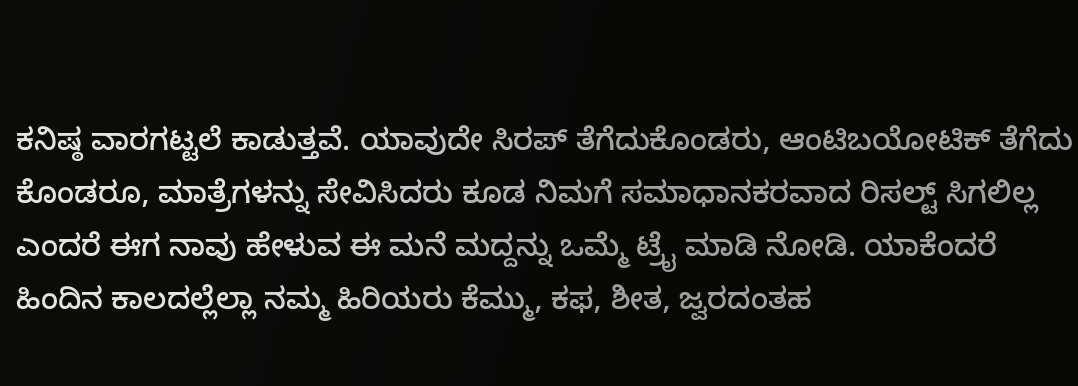ಕನಿಷ್ಠ ವಾರಗಟ್ಟಲೆ ಕಾಡುತ್ತವೆ. ಯಾವುದೇ ಸಿರಪ್ ತೆಗೆದುಕೊಂಡರು, ಆಂಟಿಬಯೋಟಿಕ್ ತೆಗೆದು ಕೊಂಡರೂ, ಮಾತ್ರೆಗಳನ್ನು ಸೇವಿಸಿದರು ಕೂಡ ನಿಮಗೆ ಸಮಾಧಾನಕರವಾದ ರಿಸಲ್ಟ್ ಸಿಗಲಿಲ್ಲ ಎಂದರೆ ಈಗ ನಾವು ಹೇಳುವ ಈ ಮನೆ ಮದ್ದನ್ನು ಒಮ್ಮೆ ಟ್ರೈ ಮಾಡಿ ನೋಡಿ. ಯಾಕೆಂದರೆ ಹಿಂದಿನ ಕಾಲದಲ್ಲೆಲ್ಲಾ ನಮ್ಮ ಹಿರಿಯರು ಕೆಮ್ಮು, ಕಫ, ಶೀತ, ಜ್ವರದಂತಹ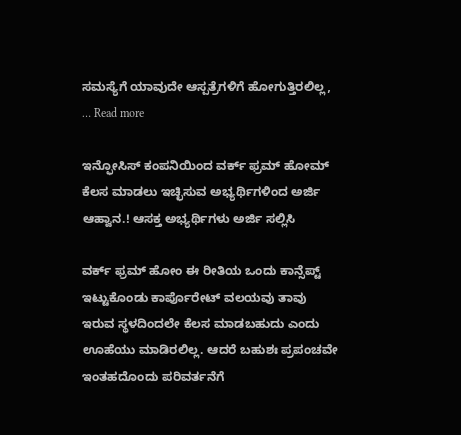ಸಮಸ್ಯೆಗೆ ಯಾವುದೇ ಆಸ್ಪತ್ರೆಗಳಿಗೆ ಹೋಗುತ್ತಿರಲಿಲ್ಲ, … Read more

ಇನ್ಫೋಸಿಸ್ ಕಂಪನಿಯಿಂದ ವರ್ಕ್ ಫ್ರಮ್ ಹೋಮ್ ಕೆಲಸ ಮಾಡಲು ಇಚ್ಛಿಸುವ ಅಭ್ಯರ್ಥಿಗಳಿಂದ ಅರ್ಜಿ ಆಹ್ವಾನ.! ಆಸಕ್ತ ಅಭ್ಯರ್ಥಿಗಳು ಅರ್ಜಿ ಸಲ್ಲಿಸಿ

ವರ್ಕ್ ಫ್ರಮ್ ಹೋಂ ಈ ರೀತಿಯ ಒಂದು ಕಾನ್ಸೆಪ್ಟ್ ಇಟ್ಟುಕೊಂಡು ಕಾರ್ಪೊರೇಟ್ ವಲಯವು ತಾವು ಇರುವ ಸ್ಥಳದಿಂದಲೇ ಕೆಲಸ ಮಾಡಬಹುದು ಎಂದು ಊಹೆಯು ಮಾಡಿರಲಿಲ್ಲ. ಆದರೆ ಬಹುಶಃ ಪ್ರಪಂಚವೇ ಇಂತಹದೊಂದು ಪರಿವರ್ತನೆಗೆ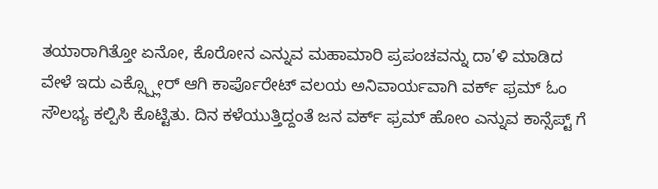ತಯಾರಾಗಿತ್ತೋ ಏನೋ, ಕೊರೋನ ಎನ್ನುವ ಮಹಾಮಾರಿ ಪ್ರಪಂಚವನ್ನು ದಾ’ಳಿ ಮಾಡಿದ ವೇಳೆ ಇದು ಎಕ್ಸ್ಪ್ಲೋರ್ ಆಗಿ ಕಾರ್ಪೊರೇಟ್ ವಲಯ ಅನಿವಾರ್ಯವಾಗಿ ವರ್ಕ್ ಫ್ರಮ್ ಓಂ ಸೌಲಭ್ಯ ಕಲ್ಪಿಸಿ ಕೊಟ್ಟಿತು. ದಿನ ಕಳೆಯುತ್ತಿದ್ದಂತೆ ಜನ ವರ್ಕ್ ಫ್ರಮ್ ಹೋಂ ಎನ್ನುವ ಕಾನ್ಸೆಪ್ಟ್ ಗೆ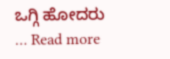ಒಗ್ಗಿ ಹೋದರು … Read more